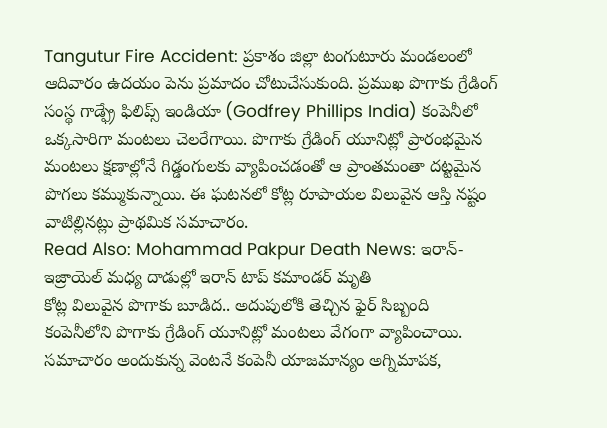Tangutur Fire Accident: ప్రకాశం జిల్లా టంగుటూరు మండలంలో ఆదివారం ఉదయం పెను ప్రమాదం చోటుచేసుకుంది. ప్రముఖ పొగాకు గ్రేడింగ్ సంస్థ గాడ్ఫ్రే ఫిలిప్స్ ఇండియా (Godfrey Phillips India) కంపెనీలో ఒక్కసారిగా మంటలు చెలరేగాయి. పొగాకు గ్రేడింగ్ యూనిట్లో ప్రారంభమైన మంటలు క్షణాల్లోనే గిడ్డంగులకు వ్యాపించడంతో ఆ ప్రాంతమంతా దట్టమైన పొగలు కమ్ముకున్నాయి. ఈ ఘటనలో కోట్ల రూపాయల విలువైన ఆస్తి నష్టం వాటిల్లినట్లు ప్రాథమిక సమాచారం.
Read Also: Mohammad Pakpur Death News: ఇరాన్-ఇజ్రాయెల్ మధ్య దాడుల్లో ఇరాన్ టాప్ కమాండర్ మృతి
కోట్ల విలువైన పొగాకు బూడిద.. అదుపులోకి తెచ్చిన ఫైర్ సిబ్బంది
కంపెనీలోని పొగాకు గ్రేడింగ్ యూనిట్లో మంటలు వేగంగా వ్యాపించాయి. సమాచారం అందుకున్న వెంటనే కంపెనీ యాజమాన్యం అగ్నిమాపక,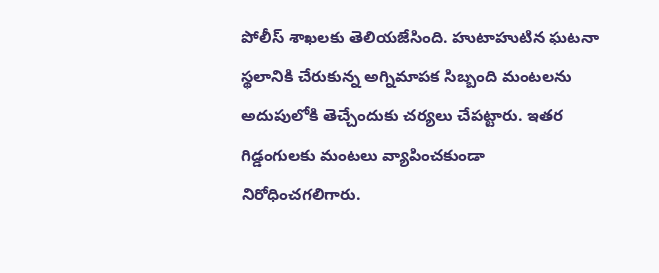పోలీస్ శాఖలకు తెలియజేసింది. హుటాహుటిన ఘటనా స్థలానికి చేరుకున్న అగ్నిమాపక సిబ్బంది మంటలను అదుపులోకి తెచ్చేందుకు చర్యలు చేపట్టారు. ఇతర గిడ్డంగులకు మంటలు వ్యాపించకుండా నిరోధించగలిగారు.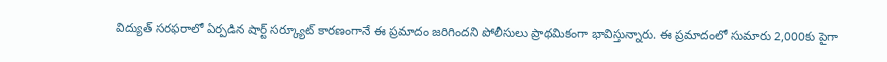విద్యుత్ సరఫరాలో ఏర్పడిన షార్ట్ సర్క్యూట్ కారణంగానే ఈ ప్రమాదం జరిగిందని పోలీసులు ప్రాథమికంగా భావిస్తున్నారు. ఈ ప్రమాదంలో సుమారు 2,000కు పైగా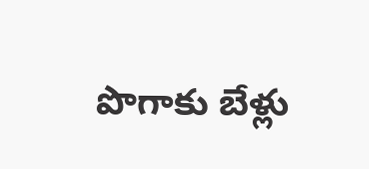పొగాకు బేళ్లు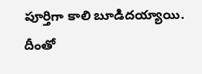పూర్తిగా కాలి బూడిదయ్యాయి. దీంతో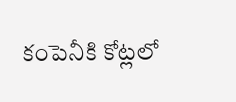కంపెనీకి కోట్లలో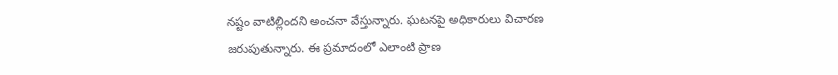నష్టం వాటిల్లిందని అంచనా వేస్తున్నారు. ఘటనపై అధికారులు విచారణ జరుపుతున్నారు. ఈ ప్రమాదంలో ఎలాంటి ప్రాణ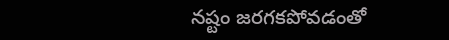నష్టం జరగకపోవడంతో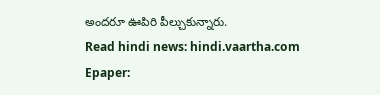అందరూ ఊపిరి పీల్చుకున్నారు.
Read hindi news: hindi.vaartha.com
Epaper: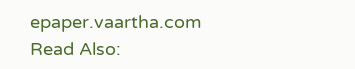epaper.vaartha.com
Read Also: